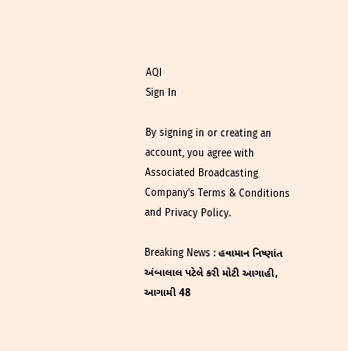AQI
Sign In

By signing in or creating an account, you agree with Associated Broadcasting Company's Terms & Conditions and Privacy Policy.

Breaking News : હવામાન નિષ્ણાંત અંબાલાલ પટેલે કરી મોટી આગાહી, આગામી 48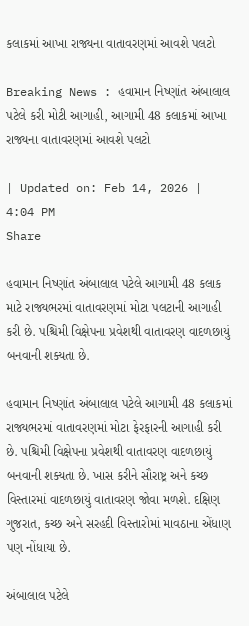કલાકમાં આખા રાજ્યના વાતાવરણમાં આવશે પલટો

Breaking News : હવામાન નિષ્ણાંત અંબાલાલ પટેલે કરી મોટી આગાહી, આગામી 48 કલાકમાં આખા રાજ્યના વાતાવરણમાં આવશે પલટો

| Updated on: Feb 14, 2026 | 4:04 PM
Share

હવામાન નિષ્ણાંત અંબાલાલ પટેલે આગામી 48 કલાક માટે રાજ્યભરમાં વાતાવરણમાં મોટા પલટાની આગાહી કરી છે. પશ્ચિમી વિક્ષેપના પ્રવેશથી વાતાવરણ વાદળછાયું બનવાની શક્યતા છે.

હવામાન નિષ્ણાંત અંબાલાલ પટેલે આગામી 48 કલાકમાં રાજ્યભરમાં વાતાવરણમાં મોટા ફેરફારની આગાહી કરી છે. પશ્ચિમી વિક્ષેપના પ્રવેશથી વાતાવરણ વાદળછાયું બનવાની શક્યતા છે. ખાસ કરીને સૌરાષ્ટ્ર અને કચ્છ વિસ્તારમાં વાદળછાયું વાતાવરણ જોવા મળશે. દક્ષિણ ગુજરાત, કચ્છ અને સરહદી વિસ્તારોમાં માવઠાના એંધાણ પણ નોંધાયા છે.

અંબાલાલ પટેલે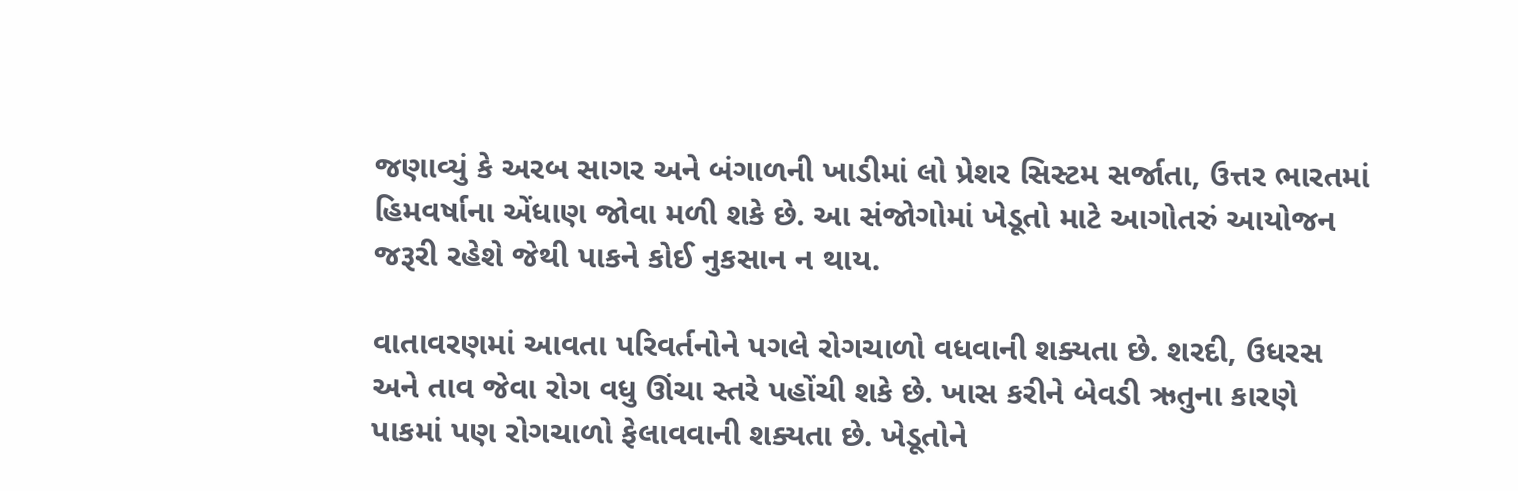જણાવ્યું કે અરબ સાગર અને બંગાળની ખાડીમાં લો પ્રેશર સિસ્ટમ સર્જાતા, ઉત્તર ભારતમાં હિમવર્ષાના એંધાણ જોવા મળી શકે છે. આ સંજોગોમાં ખેડૂતો માટે આગોતરું આયોજન જરૂરી રહેશે જેથી પાકને કોઈ નુકસાન ન થાય.

વાતાવરણમાં આવતા પરિવર્તનોને પગલે રોગચાળો વધવાની શક્યતા છે. શરદી, ઉધરસ અને તાવ જેવા રોગ વધુ ઊંચા સ્તરે પહોંચી શકે છે. ખાસ કરીને બેવડી ઋતુના કારણે પાકમાં પણ રોગચાળો ફેલાવવાની શક્યતા છે. ખેડૂતોને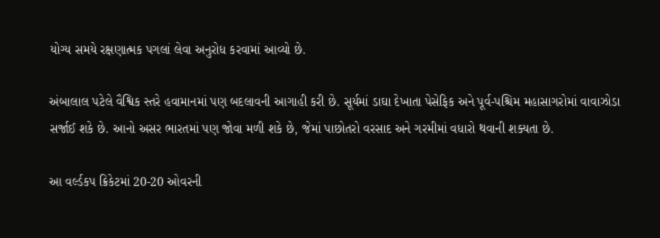યોગ્ય સમયે રક્ષણાત્મક પગલાં લેવા અનુરોધ કરવામાં આવ્યો છે.

અંબાલાલ પટેલે વૈશ્વિક સ્તરે હવામાનમાં પણ બદલાવની આગાહી કરી છે. સૂર્યમાં ડાઘા દેખાતા પેસેફિક અને પૂર્વ-પશ્ચિમ મહાસાગરોમાં વાવાઝોડા સર્જાઈ શકે છે. આનો અસર ભારતમાં પણ જોવા મળી શકે છે, જેમાં પાછોતરો વરસાદ અને ગરમીમાં વધારો થવાની શક્યતા છે.

આ વર્લ્ડકપ ક્રિકેટમાં 20-20 ઓવરની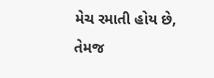મેચ રમાતી હોય છે, તેમજ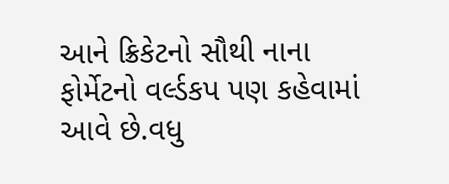આને ક્રિકેટનો સૌથી નાના ફોર્મેટનો વર્લ્ડકપ પણ કહેવામાં આવે છે.વધુ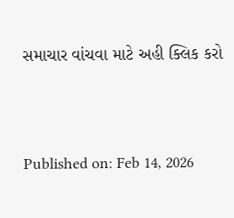સમાચાર વાંચવા માટે અહી ક્લિક કરો



Published on: Feb 14, 2026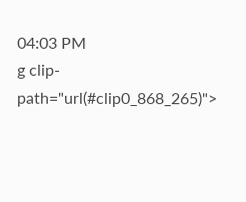04:03 PM
g clip-path="url(#clip0_868_265)">